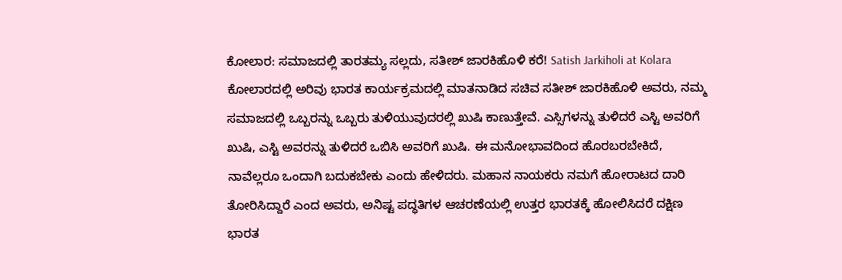ಕೋಲಾರ: ಸಮಾಜದಲ್ಲಿ ತಾರತಮ್ಯ ಸಲ್ಲದು, ಸತೀಶ್ ಜಾರಕಿಹೊಳಿ ಕರೆ! Satish Jarkiholi at Kolara
ಕೋಲಾರದಲ್ಲಿ ಅರಿವು ಭಾರತ ಕಾರ್ಯಕ್ರಮದಲ್ಲಿ ಮಾತನಾಡಿದ ಸಚಿವ ಸತೀಶ್ ಜಾರಕಿಹೊಳಿ ಅವರು, ನಮ್ಮ ಸಮಾಜದಲ್ಲಿ ಒಬ್ಬರನ್ನು ಒಬ್ಬರು ತುಳಿಯುವುದರಲ್ಲಿ ಖುಷಿ ಕಾಣುತ್ತೇವೆ. ಎಸ್ಸಿಗಳನ್ನು ತುಳಿದರೆ ಎಸ್ಟಿ ಅವರಿಗೆ ಖುಷಿ, ಎಸ್ಟಿ ಅವರನ್ನು ತುಳಿದರೆ ಒಬಿಸಿ ಅವರಿಗೆ ಖುಷಿ. ಈ ಮನೋಭಾವದಿಂದ ಹೊರಬರಬೇಕಿದೆ, ನಾವೆಲ್ಲರೂ ಒಂದಾಗಿ ಬದುಕಬೇಕು ಎಂದು ಹೇಳಿದರು. ಮಹಾನ ನಾಯಕರು ನಮಗೆ ಹೋರಾಟದ ದಾರಿ ತೋರಿಸಿದ್ದಾರೆ ಎಂದ ಅವರು, ಅನಿಷ್ಟ ಪದ್ಧತಿಗಳ ಆಚರಣೆಯಲ್ಲಿ ಉತ್ತರ ಭಾರತಕ್ಕೆ ಹೋಲಿಸಿದರೆ ದಕ್ಷಿಣ ಭಾರತ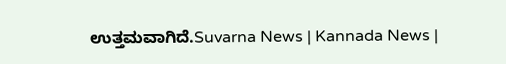ಉತ್ತಮವಾಗಿದೆ.Suvarna News | Kannada News |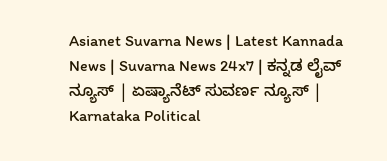Asianet Suvarna News | Latest Kannada News | Suvarna News 24x7 | ಕನ್ನಡ ಲೈವ್ ನ್ಯೂಸ್ | ಏಷ್ಯಾನೆಟ್ ಸುವರ್ಣ ನ್ಯೂಸ್ | Karnataka Political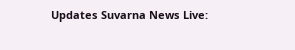Updates Suvarna News Live: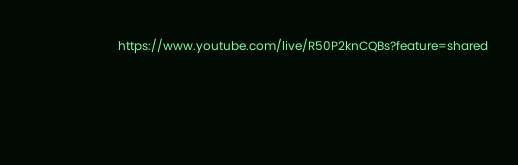https://www.youtube.com/live/R50P2knCQBs?feature=shared